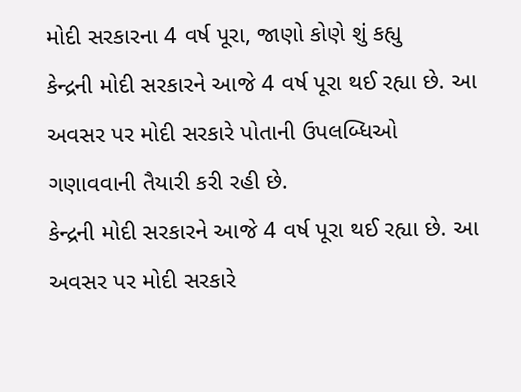મોદી સરકારના 4 વર્ષ પૂરા, જાણો કોણે શું કહ્યુ
કેન્દ્રની મોદી સરકારને આજે 4 વર્ષ પૂરા થઈ રહ્યા છે. આ અવસર પર મોદી સરકારે પોતાની ઉપલબ્ધિઓ ગણાવવાની તૈયારી કરી રહી છે.
કેન્દ્રની મોદી સરકારને આજે 4 વર્ષ પૂરા થઈ રહ્યા છે. આ અવસર પર મોદી સરકારે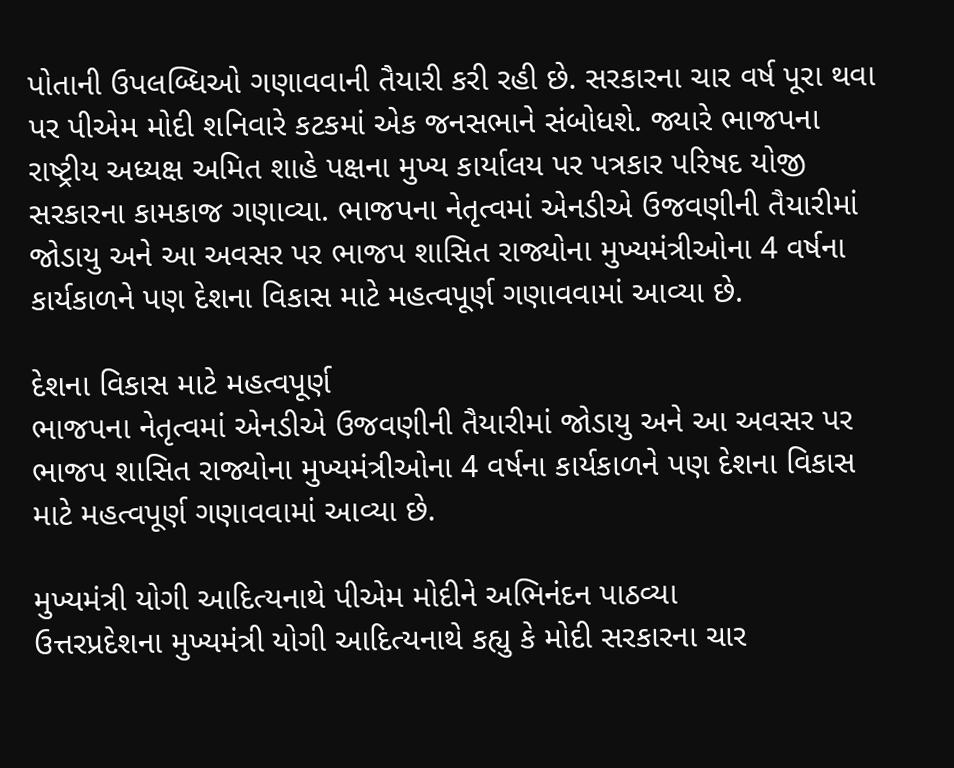પોતાની ઉપલબ્ધિઓ ગણાવવાની તૈયારી કરી રહી છે. સરકારના ચાર વર્ષ પૂરા થવા પર પીએમ મોદી શનિવારે કટકમાં એક જનસભાને સંબોધશે. જ્યારે ભાજપના રાષ્ટ્રીય અધ્યક્ષ અમિત શાહે પક્ષના મુખ્ય કાર્યાલય પર પત્રકાર પરિષદ યોજી સરકારના કામકાજ ગણાવ્યા. ભાજપના નેતૃત્વમાં એનડીએ ઉજવણીની તૈયારીમાં જોડાયુ અને આ અવસર પર ભાજપ શાસિત રાજ્યોના મુખ્યમંત્રીઓના 4 વર્ષના કાર્યકાળને પણ દેશના વિકાસ માટે મહત્વપૂર્ણ ગણાવવામાં આવ્યા છે.

દેશના વિકાસ માટે મહત્વપૂર્ણ
ભાજપના નેતૃત્વમાં એનડીએ ઉજવણીની તૈયારીમાં જોડાયુ અને આ અવસર પર ભાજપ શાસિત રાજ્યોના મુખ્યમંત્રીઓના 4 વર્ષના કાર્યકાળને પણ દેશના વિકાસ માટે મહત્વપૂર્ણ ગણાવવામાં આવ્યા છે.

મુખ્યમંત્રી યોગી આદિત્યનાથે પીએમ મોદીને અભિનંદન પાઠવ્યા
ઉત્તરપ્રદેશના મુખ્યમંત્રી યોગી આદિત્યનાથે કહ્યુ કે મોદી સરકારના ચાર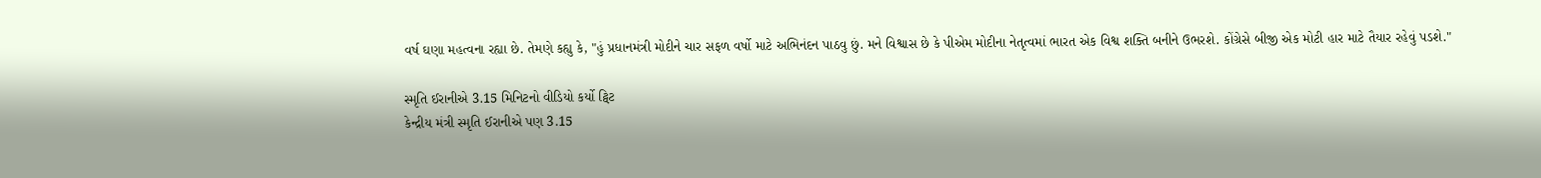વર્ષ ઘણા મહત્વના રહ્યા છે. તેમણે કહ્યુ કે, "હું પ્રધાનમંત્રી મોદીને ચાર સફળ વર્ષો માટે અભિનંદન પાઠવુ છું. મને વિશ્વાસ છે કે પીએમ મોદીના નેતૃત્વમાં ભારત એક વિશ્વ શક્તિ બનીને ઉભરશે. કોંગ્રેસે બીજી એક મોટી હાર માટે તૈયાર રહેવું પડશે."

સ્મૃતિ ઈરાનીએ 3.15 મિનિટનો વીડિયો કર્યો ટ્વિટ
કેન્દ્રીય મંત્રી સ્મૃતિ ઈરાનીએ પણ 3.15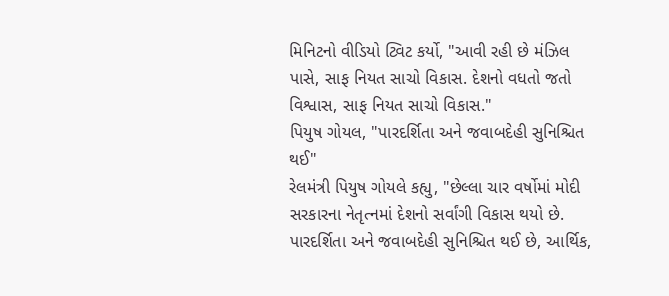મિનિટનો વીડિયો ટ્વિટ કર્યો, "આવી રહી છે મંઝિલ પાસે, સાફ નિયત સાચો વિકાસ. દેશનો વધતો જતો વિશ્વાસ, સાફ નિયત સાચો વિકાસ."
પિયુષ ગોયલ, "પારદર્શિતા અને જવાબદેહી સુનિશ્ચિત થઈ"
રેલમંત્રી પિયુષ ગોયલે કહ્યુ, "છેલ્લા ચાર વર્ષોમાં મોદી સરકારના નેતૃત્નમાં દેશનો સર્વાંગી વિકાસ થયો છે. પારદર્શિતા અને જવાબદેહી સુનિશ્ચિત થઈ છે, આર્થિક,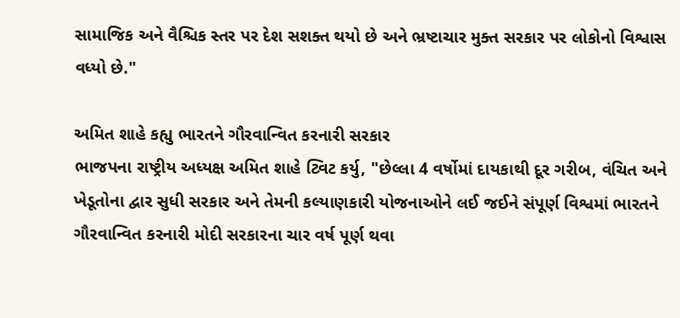સામાજિક અને વૈશ્ચિક સ્તર પર દેશ સશક્ત થયો છે અને ભ્રષ્ટાચાર મુક્ત સરકાર પર લોકોનો વિશ્વાસ વધ્યો છે."

અમિત શાહે કહ્યુ ભારતને ગૌરવાન્વિત કરનારી સરકાર
ભાજપના રાષ્ટ્રીય અધ્યક્ષ અમિત શાહે ટ્વિટ કર્યુ, "છેલ્લા 4 વર્ષોમાં દાયકાથી દૂર ગરીબ, વંચિત અને ખેડૂતોના દ્વાર સુધી સરકાર અને તેમની કલ્યાણકારી યોજનાઓને લઈ જઈને સંપૂર્ણ વિશ્વમાં ભારતને ગૌરવાન્વિત કરનારી મોદી સરકારના ચાર વર્ષ પૂર્ણ થવા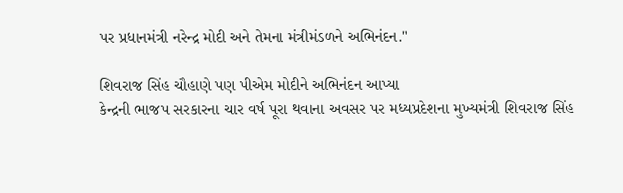પર પ્રધાનમંત્રી નરેન્દ્ર મોદી અને તેમના મંત્રીમંડળને અભિનંદન."

શિવરાજ સિંહ ચૌહાણે પણ પીએમ મોદીને અભિનંદન આપ્યા
કેન્દ્રની ભાજપ સરકારના ચાર વર્ષ પૂરા થવાના અવસર પર મધ્યપ્રદેશના મુખ્યમંત્રી શિવરાજ સિંહ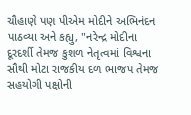ચૌહાણે પણ પીએમ મોદીને અભિનંદન પાઠવ્યા અને કહ્યુ, "નરેન્દ્ર મોદીના દૂરદર્શી તેમજ કુશળ નેતૃત્વમાં વિશ્વના સૌથી મોટા રાજકીય દળ ભાજપ તેમજ સહયોગી પક્ષોની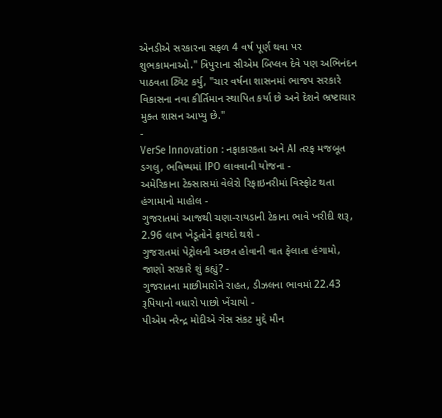એનડીએ સરકારના સફળ 4 વર્ષ પૂર્ણ થવા પર શુભકામનાઓ." ત્રિપુરાના સીએમ બિપ્લવ દેવે પણ અભિનંદન પાઠવતા ટ્વિટ કર્યુ, "ચાર વર્ષના શાસનમાં ભાજપ સરકારે વિકાસના નવા કીર્તિમાન સ્થાપિત કર્યા છે અને દેશને ભ્રષ્ટાચાર મુક્ત શાસન આપ્યુ છે."
-
VerSe Innovation : નફાકારકતા અને AI તરફ મજબૂત ડગલુ, ભવિષ્યમાં IPO લાવવાની યોજના -
અમેરિકાના ટેક્સાસમાં વેલેરો રિફાઇનરીમાં વિસ્ફોટ થતા હંગામાનો માહોલ -
ગુજરાતમાં આજથી ચણા-રાયડાની ટેકાના ભાવે ખરીદી શરૂ, 2.96 લાખ ખેડૂતોને ફાયદો થશે -
ગુજરાતમાં પેટ્રોલની અછત હોવાની વાત ફેલાતા હંગામો, જાણો સરકારે શું કહ્યું? -
ગુજરાતના માછીમારોને રાહત, ડીઝલના ભાવમાં 22.43 રૂપિયાનો વધારો પાછો ખેંચાયો -
પીએમ નરેન્દ્ર મોદીએ ગેસ સંકટ મુદ્દે મૌન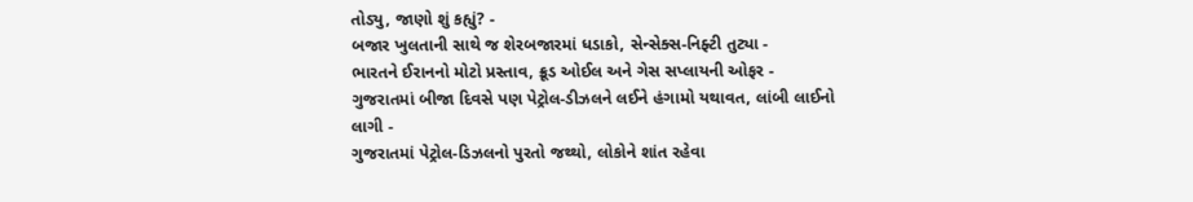તોડ્યુ, જાણો શું કહ્યું? -
બજાર ખુલતાની સાથે જ શેરબજારમાં ધડાકો, સેન્સેક્સ-નિફ્ટી તુટ્યા -
ભારતને ઈરાનનો મોટો પ્રસ્તાવ, ક્રૂડ ઓઈલ અને ગેસ સપ્લાયની ઓફર -
ગુજરાતમાં બીજા દિવસે પણ પેટ્રોલ-ડીઝલને લઈને હંગામો યથાવત, લાંબી લાઈનો લાગી -
ગુજરાતમાં પેટ્રોલ-ડિઝલનો પુરતો જથ્થો, લોકોને શાંત રહેવા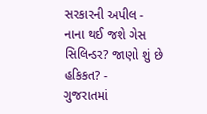સરકારની અપીલ -
નાના થઈ જશે ગેસ સિલિન્ડર? જાણો શું છે હકિકત? -
ગુજરાતમાં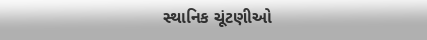સ્થાનિક ચૂંટણીઓ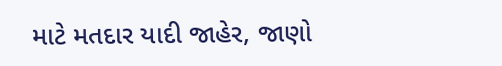માટે મતદાર યાદી જાહેર, જાણો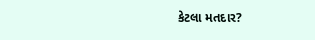કેટલા મતદાર?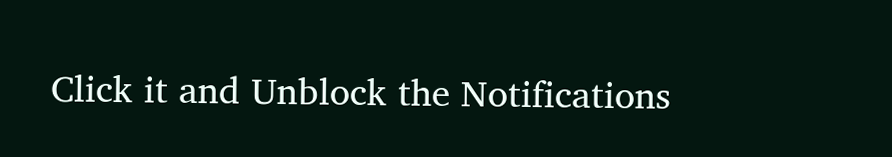Click it and Unblock the Notifications